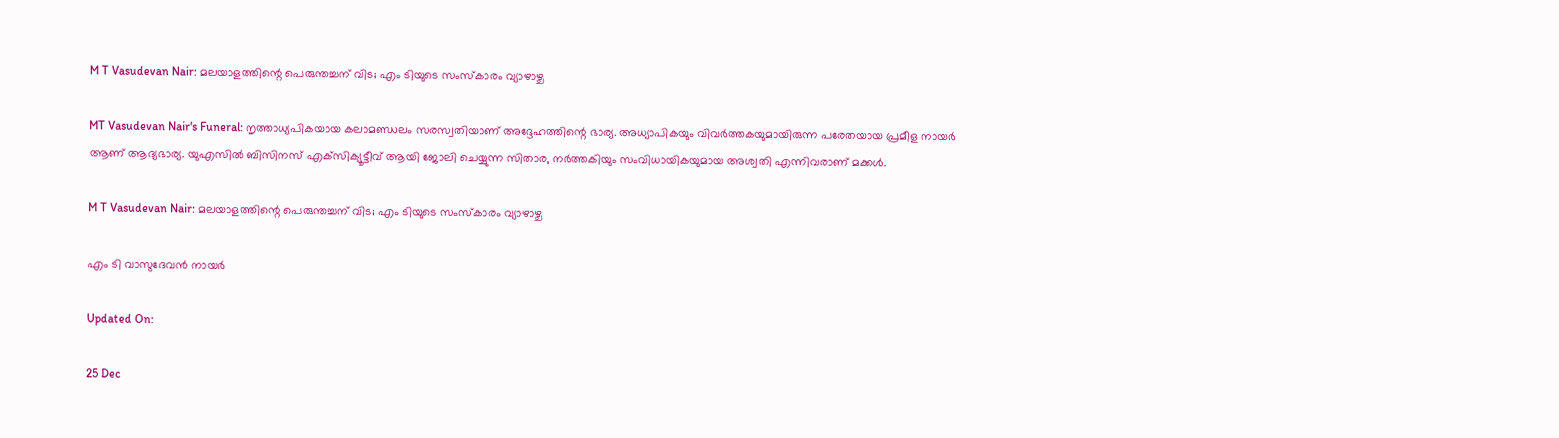M T Vasudevan Nair: മലയാളത്തിന്റെ പെരുന്തച്ചന് വിട; എം ടിയുടെ സംസ്‌കാരം വ്യാഴാഴ്ച

MT Vasudevan Nair's Funeral: നൃത്താധ്യപികയായ കലാമണ്ഡലം സരസ്വതിയാണ് അദ്ദേഹത്തിന്റെ ഭാര്യ. അധ്യാപികയും വിവര്‍ത്തകയുമായിരുന്ന പരേതയായ പ്രമീള നായര്‍ ആണ് ആദ്യഭാര്യ. യുഎസില്‍ ബിസിനസ് എക്‌സിക്യൂട്ടീവ് ആയി ജോലി ചെയ്യുന്ന സിതാര, നര്‍ത്തകിയും സംവിധായികയുമായ അശ്വതി എന്നിവരാണ് മക്കള്‍.

M T Vasudevan Nair: മലയാളത്തിന്റെ പെരുന്തച്ചന് വിട; എം ടിയുടെ സംസ്‌കാരം വ്യാഴാഴ്ച

എം ടി വാസുദേവന്‍ നായര്‍

Updated On:

25 Dec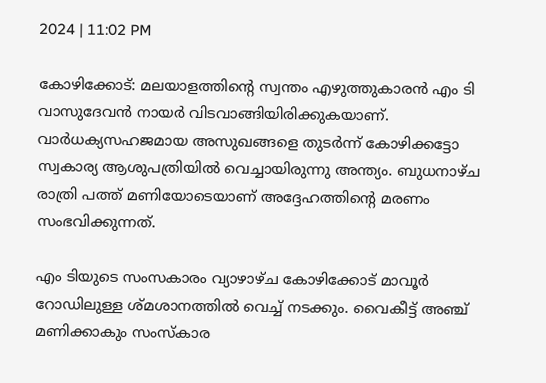2024 | 11:02 PM

കോഴിക്കോട്: മലയാളത്തിന്റെ സ്വന്തം എഴുത്തുകാരന്‍ എം ടി വാസുദേവന്‍ നായര്‍ വിടവാങ്ങിയിരിക്കുകയാണ്. വാര്‍ധക്യസഹജമായ അസുഖങ്ങളെ തുടര്‍ന്ന് കോഴിക്കട്ടോ സ്വകാര്യ ആശുപത്രിയില്‍ വെച്ചായിരുന്നു അന്ത്യം. ബുധനാഴ്ച രാത്രി പത്ത് മണിയോടെയാണ് അദ്ദേഹത്തിന്റെ മരണം സംഭവിക്കുന്നത്.

എം ടിയുടെ സംസകാരം വ്യാഴാഴ്ച കോഴിക്കോട് മാവൂര്‍ റോഡിലുള്ള ശ്മശാനത്തില്‍ വെച്ച് നടക്കും. വൈകീട്ട് അഞ്ച് മണിക്കാകും സംസ്‌കാര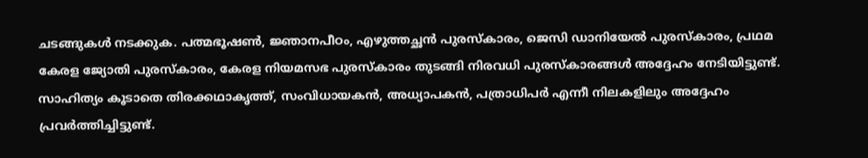ചടങ്ങുകള്‍ നടക്കുക. പത്മഭൂഷണ്‍, ജ്ഞാനപീഠം, എഴുത്തച്ഛന്‍ പുരസ്‌കാരം, ജെസി ഡാനിയേല്‍ പുരസ്‌കാരം, പ്രഥമ കേരള ജ്യോതി പുരസ്‌കാരം, കേരള നിയമസഭ പുരസ്‌കാരം തുടങ്ങി നിരവധി പുരസ്‌കാരങ്ങള്‍ അദ്ദേഹം നേടിയിട്ടുണ്ട്. സാഹിത്യം കൂടാതെ തിരക്കഥാകൃത്ത്, സംവിധായകന്‍, അധ്യാപകന്‍, പത്രാധിപര്‍ എന്നീ നിലകളിലും അദ്ദേഹം പ്രവര്‍ത്തിച്ചിട്ടുണ്ട്.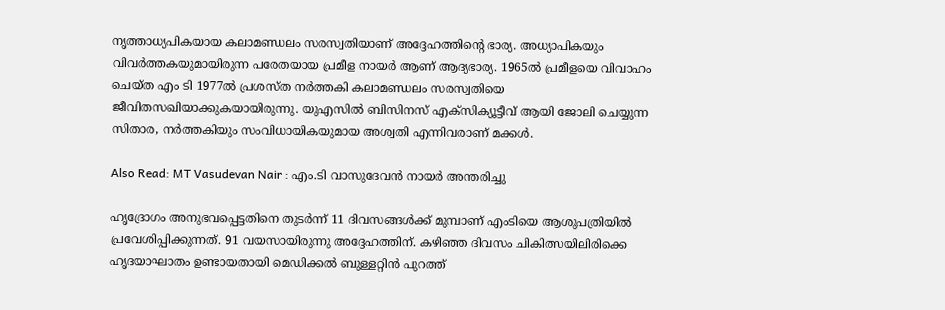നൃത്താധ്യപികയായ കലാമണ്ഡലം സരസ്വതിയാണ് അദ്ദേഹത്തിന്റെ ഭാര്യ. അധ്യാപികയും വിവര്‍ത്തകയുമായിരുന്ന പരേതയായ പ്രമീള നായര്‍ ആണ് ആദ്യഭാര്യ. 1965ല്‍ പ്രമീളയെ വിവാഹം ചെയ്ത എം ടി 1977ല്‍ പ്രശസ്ത നര്‍ത്തകി കലാമണ്ഡലം സരസ്വതിയെ ജീവിതസഖിയാക്കുകയായിരുന്നു. യുഎസില്‍ ബിസിനസ് എക്‌സിക്യൂട്ടീവ് ആയി ജോലി ചെയ്യുന്ന സിതാര, നര്‍ത്തകിയും സംവിധായികയുമായ അശ്വതി എന്നിവരാണ് മക്കള്‍.

Also Read: MT Vasudevan Nair : എം.ടി വാസുദേവൻ നായർ അന്തരിച്ചു

ഹൃദ്രോഗം അനുഭവപ്പെട്ടതിനെ തുടര്‍ന്ന് 11 ദിവസങ്ങള്‍ക്ക് മുമ്പാണ് എംടിയെ ആശുപത്രിയില്‍ പ്രവേശിപ്പിക്കുന്നത്. 91 വയസായിരുന്നു അദ്ദേഹത്തിന്. കഴിഞ്ഞ ദിവസം ചികിത്സയിലിരിക്കെ ഹൃദയാഘാതം ഉണ്ടായതായി മെഡിക്കല്‍ ബുള്ളറ്റിന്‍ പുറത്ത്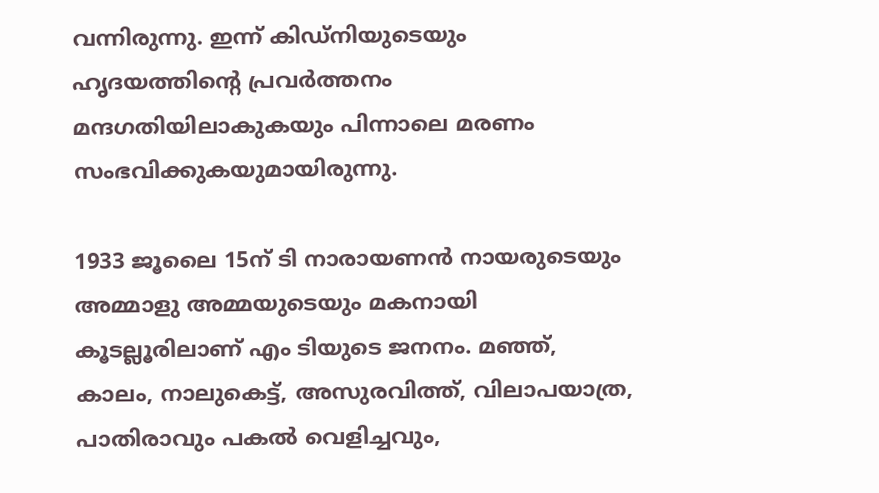വന്നിരുന്നു. ഇന്ന് കിഡ്‌നിയുടെയും ഹൃദയത്തിന്റെ പ്രവര്‍ത്തനം മന്ദഗതിയിലാകുകയും പിന്നാലെ മരണം സംഭവിക്കുകയുമായിരുന്നു.

1933 ജൂലൈ 15ന് ടി നാരായണന്‍ നായരുടെയും അമ്മാളു അമ്മയുടെയും മകനായി കൂടല്ലൂരിലാണ് എം ടിയുടെ ജനനം. മഞ്ഞ്, കാലം, നാലുകെട്ട്, അസുരവിത്ത്, വിലാപയാത്ര, പാതിരാവും പകല്‍ വെളിച്ചവും,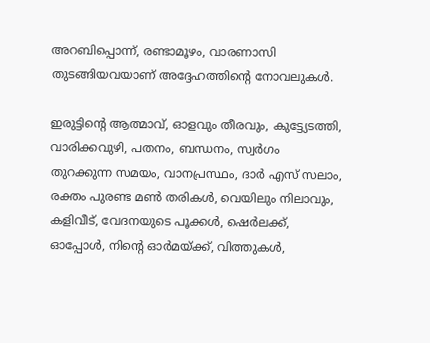അറബിപ്പൊന്ന്, രണ്ടാമൂഴം, വാരണാസി തുടങ്ങിയവയാണ് അദ്ദേഹത്തിന്റെ നോവലുകള്‍.

ഇരുട്ടിന്റെ ആത്മാവ്, ഓളവും തീരവും, കുട്ട്യേടത്തി, വാരിക്കവുഴി, പതനം, ബന്ധനം, സ്വര്‍ഗം തുറക്കുന്ന സമയം, വാനപ്രസ്ഥം, ദാര്‍ എസ് സലാം, രക്തം പുരണ്ട മണ്‍ തരികള്‍, വെയിലും നിലാവും, കളിവീട്, വേദനയുടെ പൂക്കള്‍, ഷെര്‍ലക്ക്, ഓപ്പോള്‍, നിന്റെ ഓര്‍മയ്ക്ക്, വിത്തുകള്‍,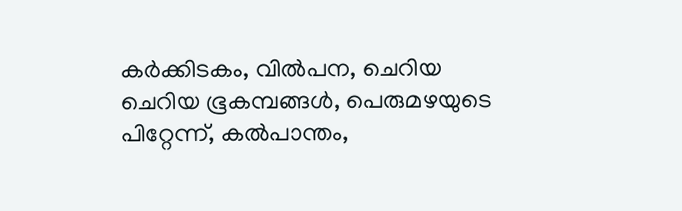കര്‍ക്കിടകം, വില്‍പന, ചെറിയ ചെറിയ ഭൂകമ്പങ്ങള്‍, പെരുമഴയുടെ പിറ്റേന്ന്, കല്‍പാന്തം,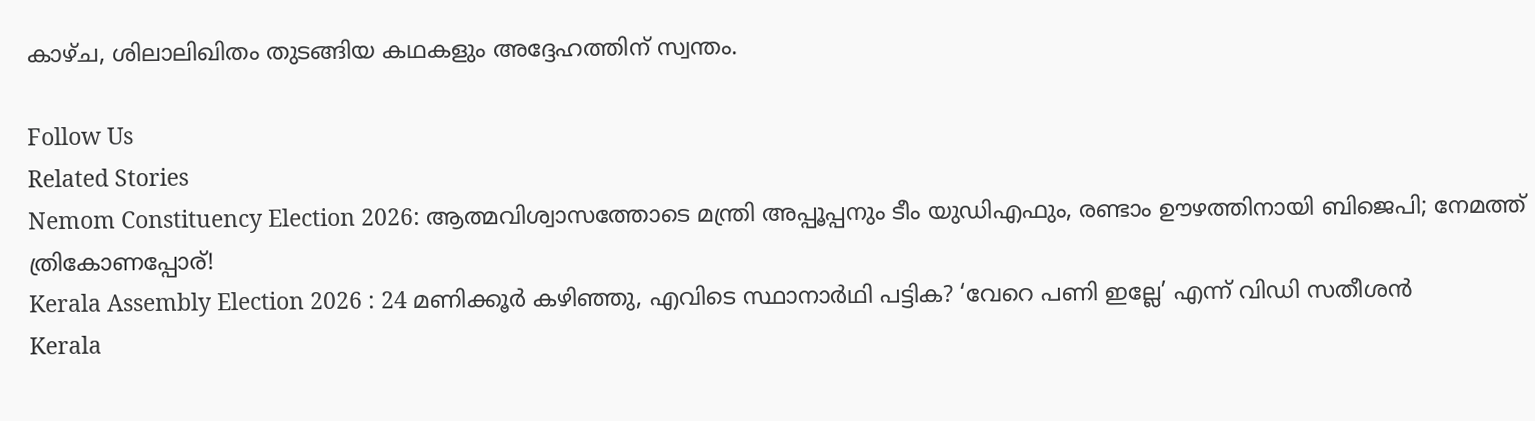കാഴ്ച, ശിലാലിഖിതം തുടങ്ങിയ കഥകളും അദ്ദേഹത്തിന് സ്വന്തം.

Follow Us
Related Stories
Nemom Constituency Election 2026: ആത്മവിശ്വാസത്തോടെ മന്ത്രി അപ്പൂപ്പനും ടീം യുഡിഎഫും, രണ്ടാം ഊഴത്തിനായി ബിജെപി; നേമത്ത് ത്രികോണപ്പോര്!
Kerala Assembly Election 2026 : 24 മണിക്കൂർ കഴിഞ്ഞു, എവിടെ സ്ഥാനാർഥി പട്ടിക? ‘വേറെ പണി ഇല്ലേ’ എന്ന് വിഡി സതീശൻ
Kerala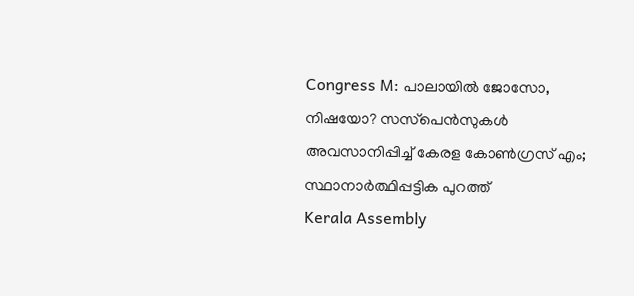Congress M: പാലായില്‍ ജോസോ, നിഷയോ? സസ്‌പെന്‍സുകള്‍ അവസാനിപ്പിച്ച് കേരള കോണ്‍ഗ്രസ് എം; സ്ഥാനാര്‍ത്ഥിപ്പട്ടിക പുറത്ത്‌
Kerala Assembly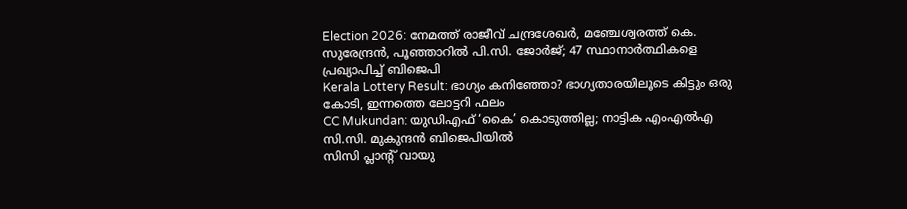Election 2026: നേമത്ത് രാജീവ് ചന്ദ്രശേഖര്‍, മഞ്ചേശ്വരത്ത് കെ. സുരേന്ദ്രന്‍, പൂഞ്ഞാറില്‍ പി.സി. ജോര്‍ജ്; 47 സ്ഥാനാര്‍ത്ഥികളെ പ്രഖ്യാപിച്ച് ബിജെപി
Kerala Lottery Result: ഭാഗ്യം കനിഞ്ഞോ? ഭാഗ്യതാരയിലൂടെ കിട്ടും ഒരു കോടി, ഇന്നത്തെ ലോട്ടറി ഫലം
CC Mukundan: യുഡിഎഫ് ‘കൈ’ കൊടുത്തില്ല; നാട്ടിക എംഎൽഎ സി.സി. മുകുന്ദൻ ബിജെപിയിൽ
സിസി പ്ലാന്‍റ് വായു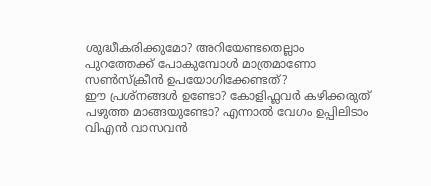ശുദ്ധീകരിക്കുമോ? അറിയേണ്ടതെല്ലാം
പുറത്തേക്ക് പോകുമ്പോള്‍ മാത്രമാണോ സണ്‍സ്‌ക്രീന്‍ ഉപയോഗിക്കേണ്ടത്?
ഈ പ്രശ്നങ്ങൾ ഉണ്ടോ? കോളിഫ്ലവർ കഴിക്കരുത്
പഴുത്ത മാങ്ങയുണ്ടോ? എന്നാല്‍ വേഗം ഉപ്പിലിടാം
വിഎൻ വാസവൻ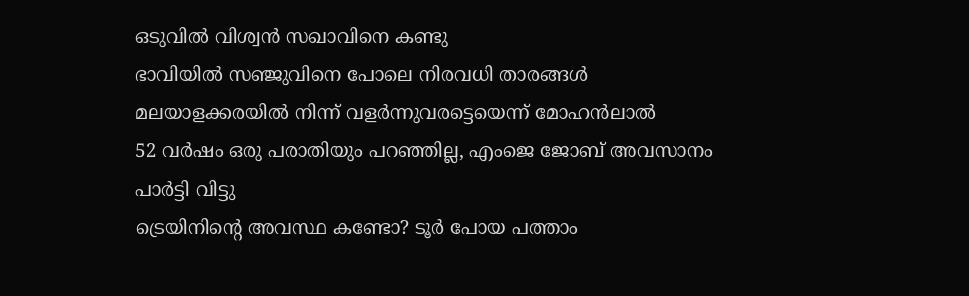ഒടുവിൽ വിശ്വൻ സഖാവിനെ കണ്ടു
ഭാവിയില്‍ സഞ്ജുവിനെ പോലെ നിരവധി താരങ്ങള്‍ മലയാളക്കരയില്‍ നിന്ന്‌ വളര്‍ന്നുവരട്ടെയെന്ന് മോഹന്‍ലാല്‍
52 വർഷം ഒരു പരാതിയും പറഞ്ഞില്ല, എംജെ ജോബ് അവസാനം പാർട്ടി വിട്ടു
ട്രെയിനിന്റെ അവസ്ഥ കണ്ടോ? ടൂര്‍ പോയ പത്താം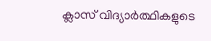ക്ലാസ് വിദ്യാര്‍ത്ഥികളുടെ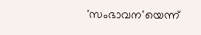'സംഭാവന'യെന്ന്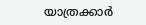യാത്രക്കാര്‍